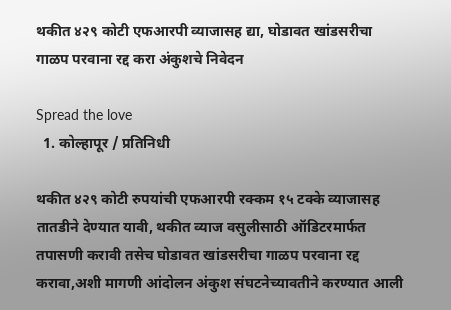थकीत ४२९ कोटी एफआरपी व्याजासह द्या, घोडावत खांडसरीचा गाळप परवाना रद्द करा अंकुशचे निवेदन

Spread the love
  1. कोल्हापूर / प्रतिनिधी

थकीत ४२९ कोटी रुपयांची एफआरपी रक्कम १५ टक्के व्याजासह तातडीने देण्यात यावी, थकीत व्याज वसुलीसाठी ऑडिटरमार्फत तपासणी करावी तसेच घोडावत खांडसरीचा गाळप परवाना रद्द करावा,अशी मागणी आंदोलन अंकुश संघटनेच्यावतीने करण्यात आली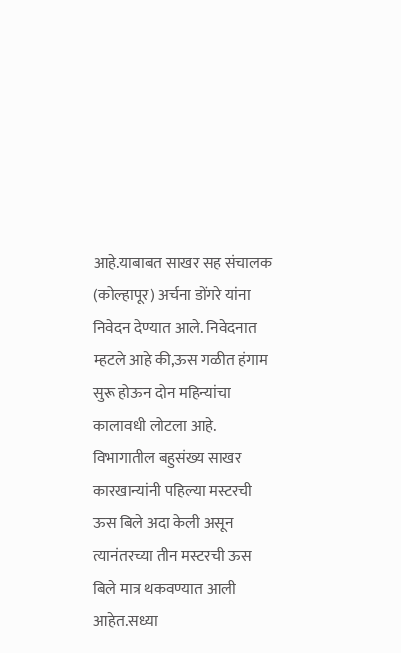आहे.याबाबत साखर सह संचालक (कोल्हापूर) अर्चना डोंगरे यांना निवेदन देण्यात आले. निवेदनात म्हटले आहे की,ऊस गळीत हंगाम सुरू होऊन दोन महिन्यांचा कालावधी लोटला आहे. विभागातील बहुसंख्य साखर कारखान्यांनी पहिल्या मस्टरची ऊस बिले अदा केली असून त्यानंतरच्या तीन मस्टरची ऊस बिले मात्र थकवण्यात आली आहेत.सध्या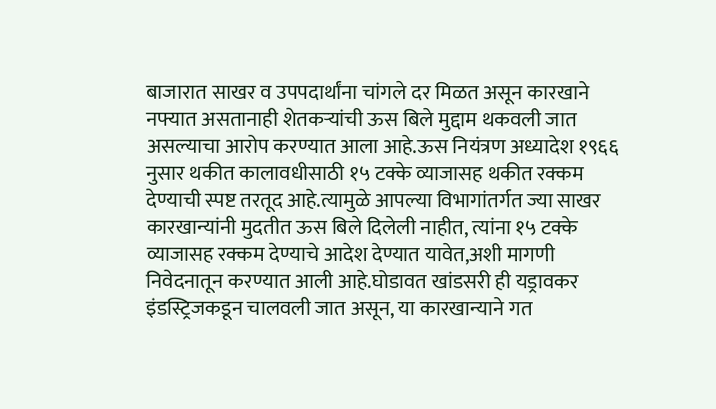बाजारात साखर व उपपदार्थांना चांगले दर मिळत असून कारखाने नफ्यात असतानाही शेतकऱ्यांची ऊस बिले मुद्दाम थकवली जात असल्याचा आरोप करण्यात आला आहे.ऊस नियंत्रण अध्यादेश १९६६ नुसार थकीत कालावधीसाठी १५ टक्के व्याजासह थकीत रक्कम देण्याची स्पष्ट तरतूद आहे.त्यामुळे आपल्या विभागांतर्गत ज्या साखर कारखान्यांनी मुदतीत ऊस बिले दिलेली नाहीत, त्यांना १५ टक्के व्याजासह रक्कम देण्याचे आदेश देण्यात यावेत,अशी मागणी निवेदनातून करण्यात आली आहे.घोडावत खांडसरी ही यड्रावकर इंडस्ट्रिजकडून चालवली जात असून, या कारखान्याने गत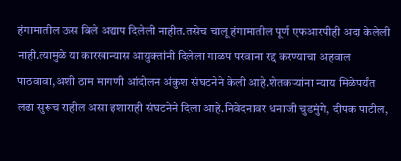हंगामातील ऊस बिले अद्याप दिलेली नाहीत.तसेच चालू हंगामातील पूर्ण एफआरपीही अदा केलेली नाही.त्यामुळे या कारखान्यास आयुक्तांनी दिलेला गाळप परवाना रद्द करण्याचा अहवाल पाठवावा,अशी ठाम मागणी आंदोलन अंकुश संघटनेने केली आहे.शेतकऱ्यांना न्याय मिळेपर्यंत लढा सुरूच राहील असा इशाराही संघटनेने दिला आहे.निवेदनावर धनाजी चुडमुंगे, दीपक पाटील,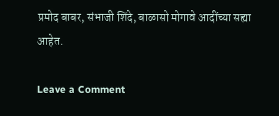प्रमोद बाबर, संभाजी शिंदे, बाळासो मोगावे आदींच्या सह्या आहेत.

Leave a Comment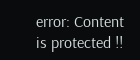error: Content is protected !!